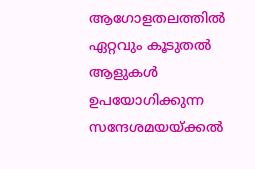ആഗോളതലത്തിൽ ഏറ്റവും കൂടുതൽ ആളുകൾ ഉപയോഗിക്കുന്ന സന്ദേശമയയ്ക്കൽ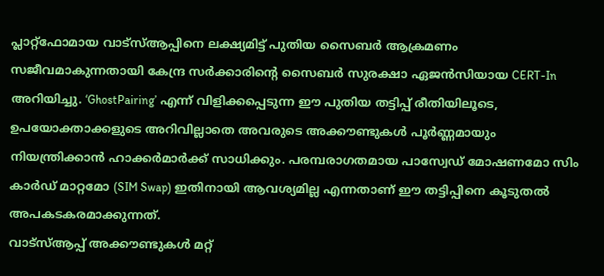പ്ലാറ്റ്ഫോമായ വാട്സ്ആപ്പിനെ ലക്ഷ്യമിട്ട് പുതിയ സൈബർ ആക്രമണം സജീവമാകുന്നതായി കേന്ദ്ര സർക്കാരിന്റെ സൈബർ സുരക്ഷാ ഏജൻസിയായ CERT-In അറിയിച്ചു. ‘GhostPairing’ എന്ന് വിളിക്കപ്പെടുന്ന ഈ പുതിയ തട്ടിപ്പ് രീതിയിലൂടെ, ഉപയോക്താക്കളുടെ അറിവില്ലാതെ അവരുടെ അക്കൗണ്ടുകൾ പൂർണ്ണമായും നിയന്ത്രിക്കാൻ ഹാക്കർമാർക്ക് സാധിക്കും. പരമ്പരാഗതമായ പാസ്വേഡ് മോഷണമോ സിം കാർഡ് മാറ്റമോ (SIM Swap) ഇതിനായി ആവശ്യമില്ല എന്നതാണ് ഈ തട്ടിപ്പിനെ കൂടുതൽ അപകടകരമാക്കുന്നത്.
വാട്സ്ആപ്പ് അക്കൗണ്ടുകൾ മറ്റ്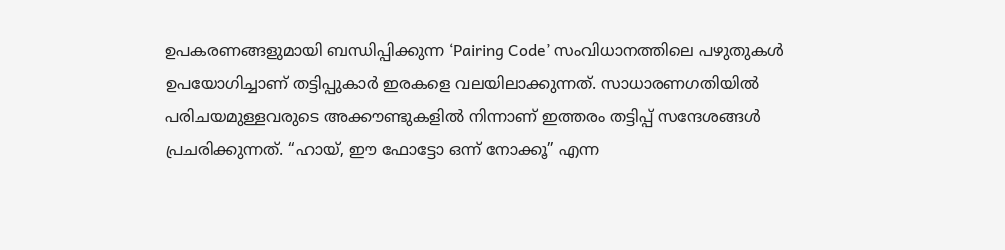ഉപകരണങ്ങളുമായി ബന്ധിപ്പിക്കുന്ന ‘Pairing Code’ സംവിധാനത്തിലെ പഴുതുകൾ ഉപയോഗിച്ചാണ് തട്ടിപ്പുകാർ ഇരകളെ വലയിലാക്കുന്നത്. സാധാരണഗതിയിൽ പരിചയമുള്ളവരുടെ അക്കൗണ്ടുകളിൽ നിന്നാണ് ഇത്തരം തട്ടിപ്പ് സന്ദേശങ്ങൾ പ്രചരിക്കുന്നത്. “ഹായ്, ഈ ഫോട്ടോ ഒന്ന് നോക്കൂ” എന്ന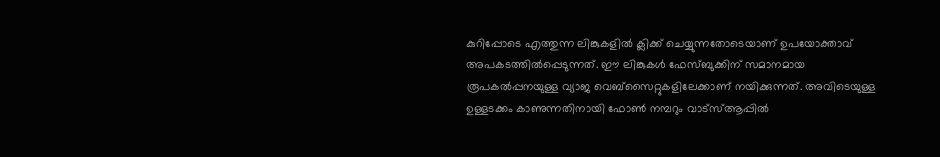കുറിപ്പോടെ എത്തുന്ന ലിങ്കുകളിൽ ക്ലിക്ക് ചെയ്യുന്നതോടെയാണ് ഉപയോക്താവ് അപകടത്തിൽപ്പെടുന്നത്. ഈ ലിങ്കുകൾ ഫേസ്ബുക്കിന് സമാനമായ രൂപകൽപ്പനയുള്ള വ്യാജ വെബ്സൈറ്റുകളിലേക്കാണ് നയിക്കുന്നത്. അവിടെയുള്ള ഉള്ളടക്കം കാണുന്നതിനായി ഫോൺ നമ്പറും വാട്സ്ആപ്പിൽ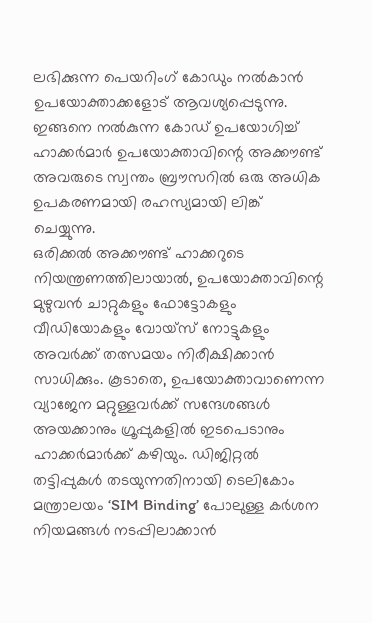ലഭിക്കുന്ന പെയറിംഗ് കോഡും നൽകാൻ ഉപയോക്താക്കളോട് ആവശ്യപ്പെടുന്നു. ഇങ്ങനെ നൽകുന്ന കോഡ് ഉപയോഗിച്ച് ഹാക്കർമാർ ഉപയോക്താവിന്റെ അക്കൗണ്ട് അവരുടെ സ്വന്തം ബ്രൗസറിൽ ഒരു അധിക ഉപകരണമായി രഹസ്യമായി ലിങ്ക് ചെയ്യുന്നു.
ഒരിക്കൽ അക്കൗണ്ട് ഹാക്കറുടെ നിയന്ത്രണത്തിലായാൽ, ഉപയോക്താവിന്റെ മുഴുവൻ ചാറ്റുകളും ഫോട്ടോകളും വീഡിയോകളും വോയ്സ് നോട്ടുകളും അവർക്ക് തത്സമയം നിരീക്ഷിക്കാൻ സാധിക്കും. കൂടാതെ, ഉപയോക്താവാണെന്ന വ്യാജേന മറ്റുള്ളവർക്ക് സന്ദേശങ്ങൾ അയക്കാനും ഗ്രൂപ്പുകളിൽ ഇടപെടാനും ഹാക്കർമാർക്ക് കഴിയും. ഡിജിറ്റൽ തട്ടിപ്പുകൾ തടയുന്നതിനായി ടെലികോം മന്ത്രാലയം ‘SIM Binding’ പോലുള്ള കർശന നിയമങ്ങൾ നടപ്പിലാക്കാൻ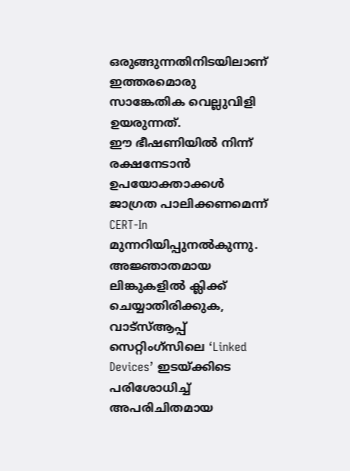ഒരുങ്ങുന്നതിനിടയിലാണ് ഇത്തരമൊരു സാങ്കേതിക വെല്ലുവിളി ഉയരുന്നത്.
ഈ ഭീഷണിയിൽ നിന്ന് രക്ഷനേടാൻ ഉപയോക്താക്കൾ ജാഗ്രത പാലിക്കണമെന്ന് CERT-In മുന്നറിയിപ്പുനൽകുന്നു. അജ്ഞാതമായ ലിങ്കുകളിൽ ക്ലിക്ക് ചെയ്യാതിരിക്കുക, വാട്സ്ആപ്പ് സെറ്റിംഗ്സിലെ ‘Linked Devices’ ഇടയ്ക്കിടെ പരിശോധിച്ച് അപരിചിതമായ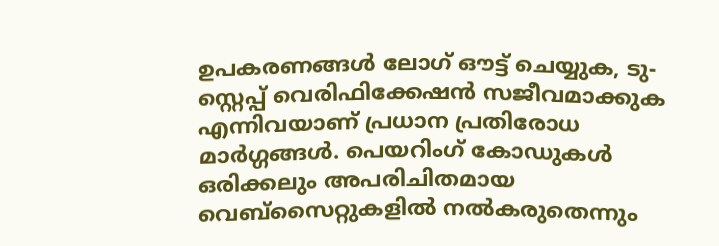ഉപകരണങ്ങൾ ലോഗ് ഔട്ട് ചെയ്യുക, ടു-സ്റ്റെപ്പ് വെരിഫിക്കേഷൻ സജീവമാക്കുക എന്നിവയാണ് പ്രധാന പ്രതിരോധ മാർഗ്ഗങ്ങൾ. പെയറിംഗ് കോഡുകൾ ഒരിക്കലും അപരിചിതമായ വെബ്സൈറ്റുകളിൽ നൽകരുതെന്നും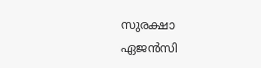സുരക്ഷാ ഏജൻസി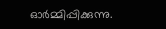ഓർമ്മിപ്പിക്കുന്നു.